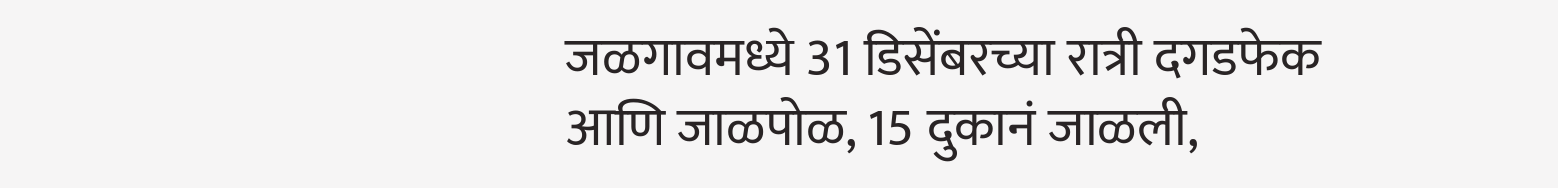जळगावमध्ये 31 डिसेंबरच्या रात्री दगडफेक आणि जाळपोळ, 15 दुकानं जाळली,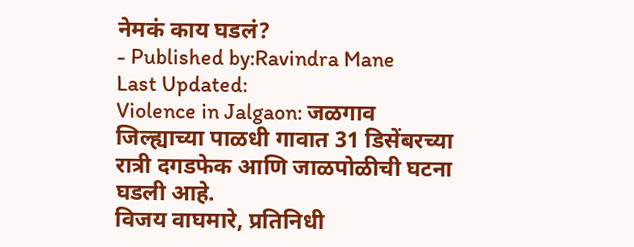नेमकं काय घडलं?
- Published by:Ravindra Mane
Last Updated:
Violence in Jalgaon: जळगाव जिल्ह्याच्या पाळधी गावात 31 डिसेंबरच्या रात्री दगडफेक आणि जाळपोळीची घटना घडली आहे.
विजय वाघमारे, प्रतिनिधी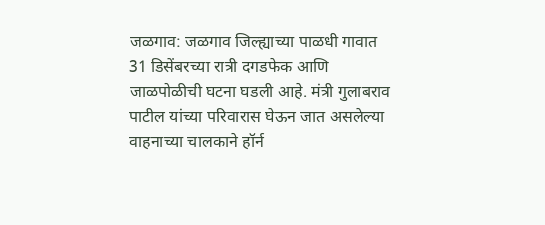जळगाव: जळगाव जिल्ह्याच्या पाळधी गावात 31 डिसेंबरच्या रात्री दगडफेक आणि जाळपोळीची घटना घडली आहे. मंत्री गुलाबराव पाटील यांच्या परिवारास घेऊन जात असलेल्या वाहनाच्या चालकाने हॉर्न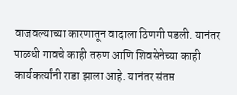वाजवल्याच्या कारणातून वादाला ठिणगी पडली. यानंतर पाळधी गावचे काही तरुण आणि शिवसेनेच्या काही कार्यकर्त्यांनी राडा झाला आहे. यानंतर संतप्त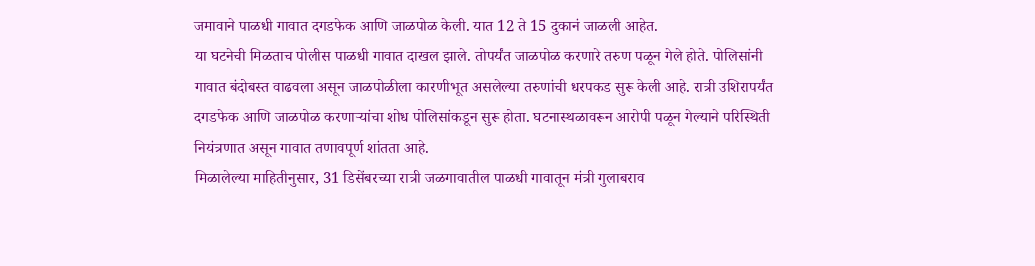जमावाने पाळधी गावात दगडफेक आणि जाळपोळ केली. यात 12 ते 15 दुकानं जाळली आहेत.
या घटनेची मिळताच पोलीस पाळधी गावात दाखल झाले. तोपर्यंत जाळपोळ करणारे तरुण पळून गेले होते. पोलिसांनी गावात बंदोबस्त वाढवला असून जाळपोळीला कारणीभूत असलेल्या तरुणांची धरपकड सुरू केली आहे. रात्री उशिरापर्यंत दगडफेक आणि जाळपोळ करणाऱ्यांचा शोध पोलिसांकडून सुरू होता. घटनास्थळावरून आरोपी पळून गेल्याने परिस्थिती नियंत्रणात असून गावात तणावपूर्ण शांतता आहे.
मिळालेल्या माहितीनुसार, 31 डिसेंबरच्या रात्री जळगावातील पाळधी गावातून मंत्री गुलाबराव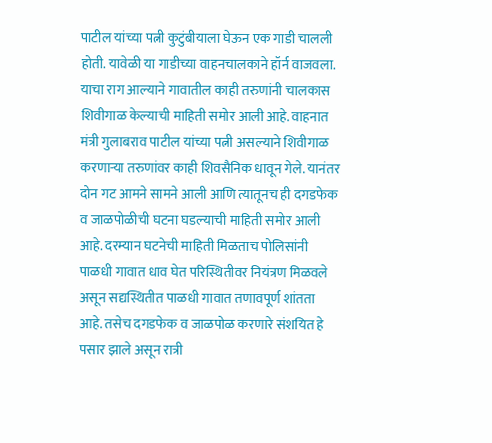पाटील यांच्या पत्नी कुटुंबीयाला घेऊन एक गाडी चालली होती. यावेळी या गाडीच्या वाहनचालकाने हॉर्न वाजवला. याचा राग आल्याने गावातील काही तरुणांनी चालकास शिवीगाळ केल्याची माहिती समोर आली आहे. वाहनात मंत्री गुलाबराव पाटील यांच्या पत्नी असल्याने शिवीगाळ करणाऱ्या तरुणांवर काही शिवसैनिक धावून गेले. यानंतर दोन गट आमने सामने आली आणि त्यातूनच ही दगडफेक व जाळपोळीची घटना घडल्याची माहिती समोर आली आहे. दरम्यान घटनेची माहिती मिळताच पोलिसांनी पाळधी गावात धाव घेत परिस्थितीवर नियंत्रण मिळवले असून सद्यस्थितीत पाळधी गावात तणावपूर्ण शांतता आहे. तसेच दगडफेक व जाळपोळ करणारे संशयित हे पसार झाले असून रात्री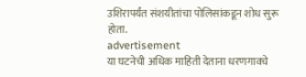उशिरापर्यंत संशयीतांचा पोलिसांकडून शोध सुरू होता.
advertisement
या घटनेची अधिक माहिती देताना धरणगावचे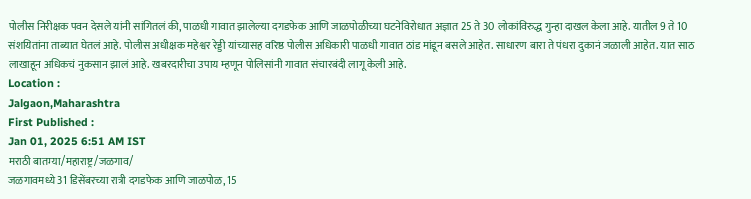पोलीस निरीक्षक पवन देसले यांनी सांगितलं की, पाळधी गावात झालेल्या दगडफेक आणि जाळपोळीच्या घटनेविरोधात अज्ञात 25 ते 30 लोकांविरुद्ध गुन्हा दाखल केला आहे. यातील 9 ते 10 संशयितांना ताब्यात घेतलं आहे. पोलीस अधीक्षक महेश्वर रेड्डी यांच्यासह वरिष्ठ पोलीस अधिकारी पाळधी गावात ठांड मांडून बसले आहेत. साधारण बारा ते पंधरा दुकानं जळाली आहेत. यात साठ लाखाहून अधिकचं नुकसान झालं आहे. खबरदारीचा उपाय म्हणून पोलिसांनी गावात संचारबंदी लागू केली आहे.
Location :
Jalgaon,Maharashtra
First Published :
Jan 01, 2025 6:51 AM IST
मराठी बातम्या/महाराष्ट्र/जळगाव/
जळगावमध्ये 31 डिसेंबरच्या रात्री दगडफेक आणि जाळपोळ, 15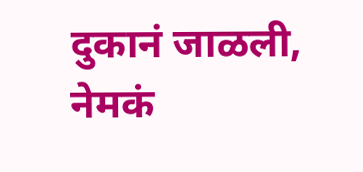दुकानं जाळली, नेमकं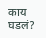काय घडलं?